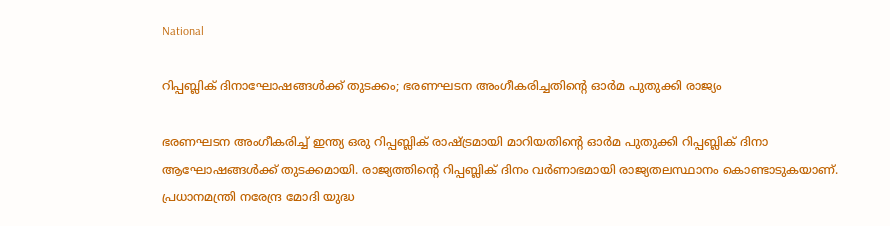National

റിപ്പബ്ലിക് ദിനാഘോഷങ്ങള്‍ക്ക് തുടക്കം; ഭരണഘടന അംഗീകരിച്ചതിന്‍റെ ഓര്‍മ പുതുക്കി രാജ്യം

ഭരണഘടന അംഗീകരിച്ച് ഇന്ത്യ ഒരു റിപ്പബ്ലിക് രാഷ്ട്രമായി മാറിയതിൻ്റെ ഓർമ പുതുക്കി റിപ്പബ്ലിക് ദിനാ ആഘോഷങ്ങള്‍ക്ക് തുടക്കമായി. രാജ്യത്തിൻ്റെ റിപ്പബ്ലിക് ദിനം വർണാഭമായി രാജ്യതലസ്ഥാനം കൊണ്ടാടുകയാണ്. പ്രധാനമന്ത്രി നരേന്ദ്ര മോദി യുദ്ധ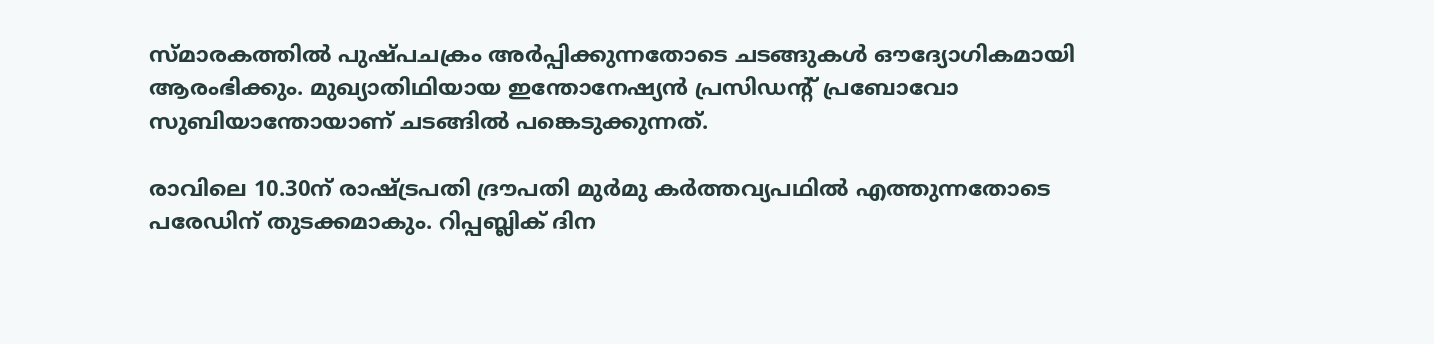സ്‌മാരകത്തിൽ പുഷ്‌പചക്രം അർപ്പിക്കുന്നതോടെ ചടങ്ങുകൾ ഔദ്യോഗികമായി ആരംഭിക്കും. മുഖ്യാതിഥിയായ ഇന്തോനേഷ്യന്‍ പ്രസിഡന്‍റ് പ്രബോവോ സുബിയാന്തോയാണ് ചടങ്ങില്‍ പങ്കെടുക്കുന്നത്.

രാവിലെ 10.30ന് രാഷ്ട്രപതി ദ്രൗപതി മുർമു കർത്തവ്യപഥിൽ എത്തുന്നതോടെ പരേഡിന് തുടക്കമാകും. റിപ്പബ്ലിക് ദിന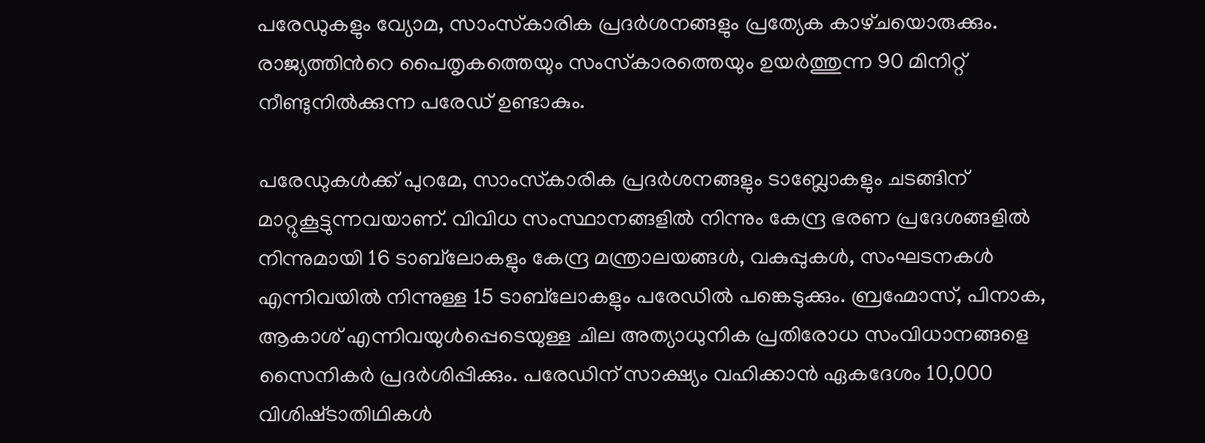പരേഡുകളും വ്യോമ, സാംസ്‌കാരിക പ്രദർശനങ്ങളും പ്രത്യേക കാഴ്‌ചയൊരുക്കും. രാജ്യത്തിന്‍റെ പൈതൃകത്തെയും സംസ്‌കാരത്തെയും ഉയര്‍ത്തുന്ന 90 മിനിറ്റ് നീണ്ടുനിൽക്കുന്ന പരേഡ് ഉണ്ടാകും.

പരേഡുകൾക്ക് പുറമേ, സാംസ്‌കാരിക പ്രദർശനങ്ങളും ടാബ്ലോകളും ചടങ്ങിന് മാറ്റുകൂട്ടുന്നവയാണ്. വിവിധ സംസ്ഥാനങ്ങളിൽ നിന്നും കേന്ദ്ര ഭരണ പ്രദേശങ്ങളിൽ നിന്നുമായി 16 ടാബ്‌ലോകളും കേന്ദ്ര മന്ത്രാലയങ്ങൾ, വകുപ്പുകൾ, സംഘടനകൾ എന്നിവയിൽ നിന്നുള്ള 15 ടാബ്‌ലോകളും പരേഡിൽ പങ്കെടുക്കും. ബ്രഹ്മോസ്, പിനാക, ആകാശ് എന്നിവയുൾപ്പെടെയുള്ള ചില അത്യാധുനിക പ്രതിരോധ സംവിധാനങ്ങളെ സൈനികര്‍ പ്രദര്‍ശിപ്പിക്കും. പരേഡിന് സാക്ഷ്യം വഹിക്കാൻ ഏകദേശം 10,000 വിശിഷ്‌ടാതിഥികള്‍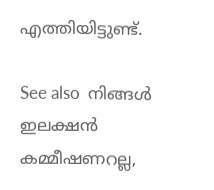എത്തിയിട്ടുണ്ട്.

See also  നിങ്ങൾ ഇലക്ഷൻ കമ്മീഷണറല്ല,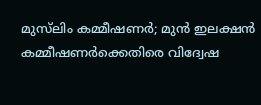മുസ്‌ലിം കമ്മീഷണർ; മുൻ ഇലക്ഷൻ കമ്മീഷണർക്കെതിരെ വിദ്വേഷ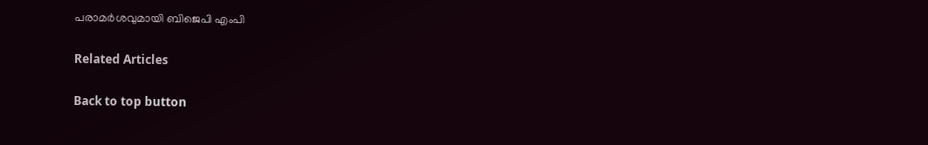പരാമർശവുമായി ബിജെപി എംപി

Related Articles

Back to top button